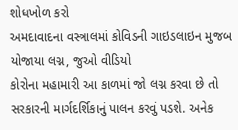શોધખોળ કરો
અમદાવાદના વસ્ત્રાલમાં કોવિડની ગાઇડલાઇન મુજબ યોજાયા લગ્ન, જુઓ વીડિયો
કોરોના મહામારી આ કાળમાં જો લગ્ન કરવા છે તો સરકારની માર્ગદર્શિકાનું પાલન કરવું પડશે. અનેક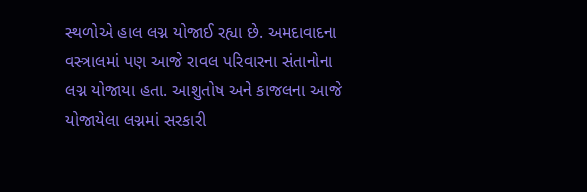સ્થળોએ હાલ લગ્ન યોજાઈ રહ્યા છે. અમદાવાદના વસ્ત્રાલમાં પણ આજે રાવલ પરિવારના સંતાનોના લગ્ન યોજાયા હતા. આશુતોષ અને કાજલના આજે યોજાયેલા લગ્નમાં સરકારી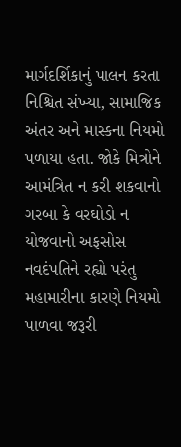માર્ગદર્શિકાનું પાલન કરતા નિશ્ચિત સંખ્યા, સામાજિક અંતર અને માસ્કના નિયમો પળાયા હતા. જોકે મિત્રોને આમંત્રિત ન કરી શકવાનો ગરબા કે વરઘોડો ન યોજવાનો અફસોસ નવદંપતિને રહ્યો પરંતુ મહામારીના કારણે નિયમો પાળવા જરૂરી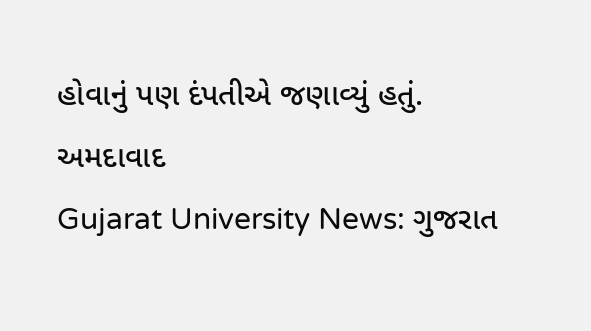હોવાનું પણ દંપતીએ જણાવ્યું હતું.
અમદાવાદ
Gujarat University News: ગુજરાત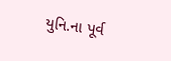યુનિ.ના પૂર્વ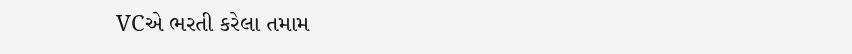VCએ ભરતી કરેલા તમામ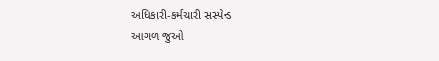અધિકારી-કર્મચારી સસ્પેન્ડ
આગળ જુઓ